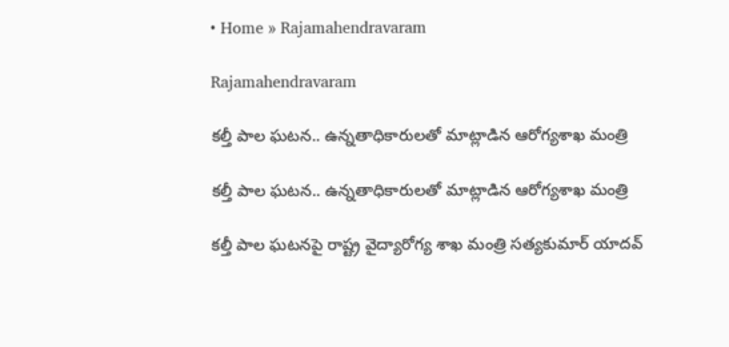• Home » Rajamahendravaram

Rajamahendravaram

కల్తీ పాల ఘటన.. ఉన్నతాధికారులతో మాట్లాడిన ఆరోగ్యశాఖ మంత్రి

కల్తీ పాల ఘటన.. ఉన్నతాధికారులతో మాట్లాడిన ఆరోగ్యశాఖ మంత్రి

కల్తీ పాల ఘటనపై రాష్ట్ర వైద్యారోగ్య శాఖ మంత్రి సత్యకుమార్ యాదవ్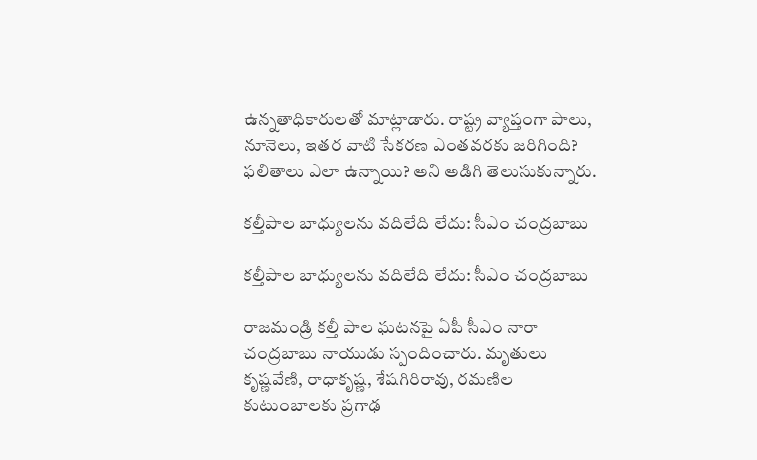ఉన్నతాధికారులతో మాట్లాడారు. రాష్ట్ర వ్యాప్తంగా పాలు, నూనెలు, ఇతర వాటి సేకరణ ఎంతవరకు జరిగింది? ఫలితాలు ఎలా ఉన్నాయి? అని అడిగి తెలుసుకున్నారు.

కల్తీపాల బాధ్యులను వదిలేది లేదు: సీఎం చంద్రబాబు

కల్తీపాల బాధ్యులను వదిలేది లేదు: సీఎం చంద్రబాబు

రాజమండ్రి కల్తీ పాల ఘటనపై ఏపీ సీఎం నారా చంద్రబాబు నాయుడు స్పందించారు. మృతులు కృష్ణవేణి, రాధాకృష్ణ, శేషగిరిరావు, రమణిల కుటుంబాలకు ప్రగాఢ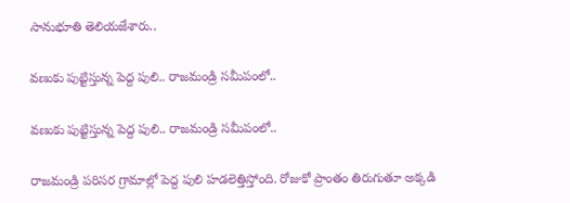సానుభూతి తెలియజేశారు..

వణుకు పుట్టిస్తున్న పెద్ద పులి.. రాజమండ్రి సమీపంలో..

వణుకు పుట్టిస్తున్న పెద్ద పులి.. రాజమండ్రి సమీపంలో..

రాజమండ్రి పరిసర గ్రామాల్లో పెద్ద పులి హడలెత్తిస్తోంది. రోజుకో ప్రాంతం తిరుగుతూ అక్కడి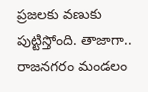ప్రజలకు వణుకు పుట్టిస్తోంది. తాజాగా.. రాజనగరం మండలం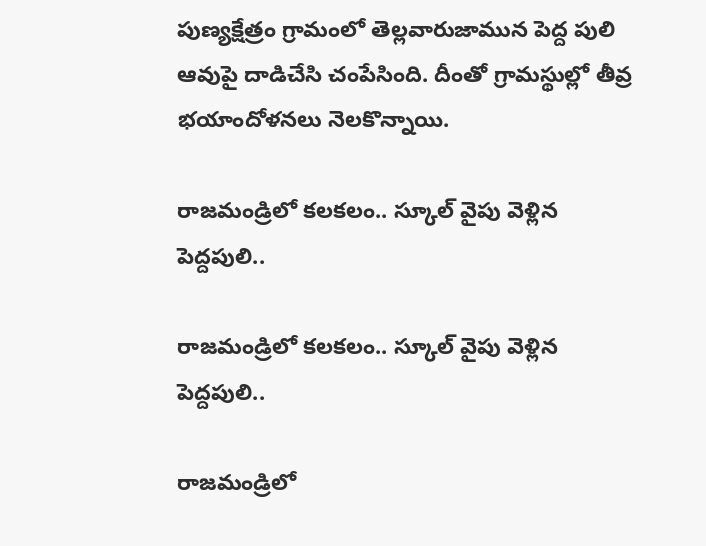పుణ్యక్షేత్రం గ్రామంలో తెల్లవారుజామున పెద్ద పులి ఆవుపై దాడిచేసి చంపేసింది. దీంతో గ్రామస్థుల్లో తీవ్ర భయాందోళనలు నెలకొన్నాయి.

రాజమండ్రిలో కలకలం.. స్కూల్ వైపు వెళ్లిన పెద్దపులి..

రాజమండ్రిలో కలకలం.. స్కూల్ వైపు వెళ్లిన పెద్దపులి..

రాజమండ్రిలో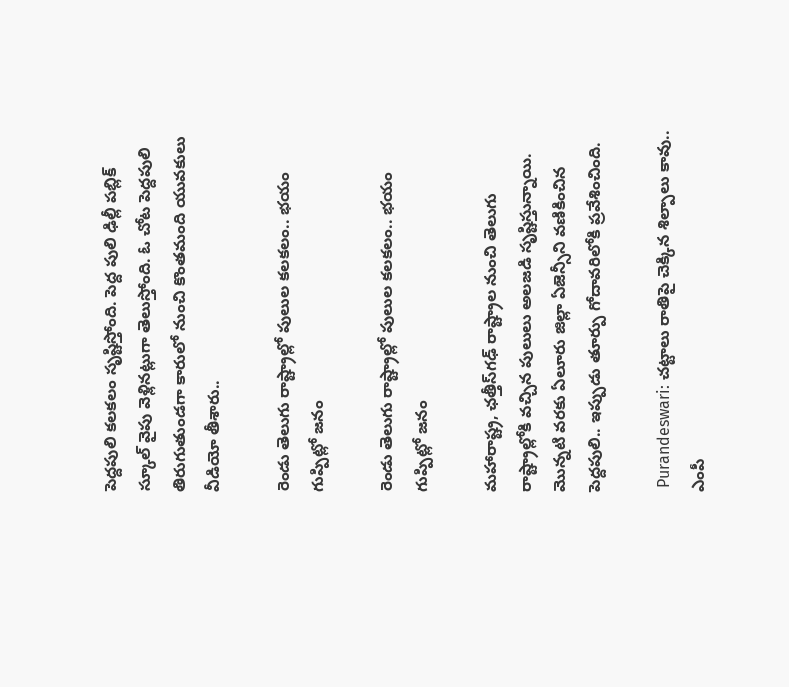పెద్దపులి కలకలం సృష్టిస్తోంది. పెద్ద పులి ఢిల్లీ పబ్లిక్ స్కూల్ వైపు వెళ్లినట్లుగా తెలుస్తోంది. ఓ చోట పెద్దపులి తిరుగుతుండగా కారులో నుంచి కొంతమంది యువకులు వీడియో తీశారు..

రెండు తెలుగు రాష్ట్రాల్లో పులుల కలకలం.. భయం గుప్పిట్లో జనం

రెండు తెలుగు రాష్ట్రాల్లో పులుల కలకలం.. భయం గుప్పిట్లో జనం

మహారాష్ట్ర, ఛత్తీస్‌గఢ్ రాష్ట్రాల నుంచి తెలుగు రాష్ట్రాల్లోకి వచ్చిన పులులు అలజడి సృష్టిస్తున్నాయి. మొన్నటి వరకు ఏలూరు జిల్లా ఏజెన్సీని వణికించిన పెద్దపులి.. ఇప్పుడు తూర్పు గోదావరిలోకి ప్రవేశించింది.

 Purandeswari: చట్టాలు రాతిపై చెక్కిన శిల్పాలు కావు.. ఎంపీ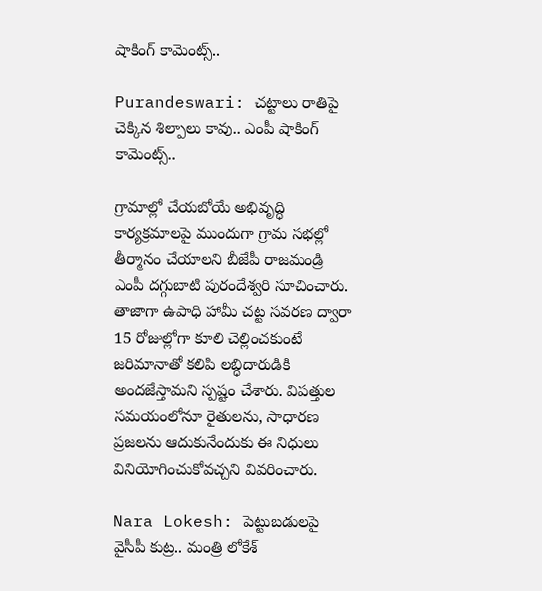షాకింగ్ కామెంట్స్..

Purandeswari: చట్టాలు రాతిపై చెక్కిన శిల్పాలు కావు.. ఎంపీ షాకింగ్ కామెంట్స్..

గ్రామాల్లో చేయబోయే అభివృద్ధి కార్యక్రమాలపై ముందుగా గ్రామ సభల్లో తీర్మానం చేయాలని బీజేపీ రాజమండ్రి ఎంపీ దగ్గుబాటి పురందేశ్వరి సూచించారు. తాజాగా ఉపాధి హామీ చట్ట సవరణ ద్వారా 15 రోజుల్లోగా కూలి చెల్లించకుంటే జరిమానాతో కలిపి లబ్ధిదారుడికి అందజేస్తామని స్పష్టం చేశారు. విపత్తుల సమయంలోనూ రైతులను, సాధారణ ప్రజలను ఆదుకునేందుకు ఈ నిధులు వినియోగించుకోవచ్చని వివరించారు.

Nara Lokesh: పెట్టుబడులపై వైసీపీ కుట్ర.. మంత్రి లోకేశ్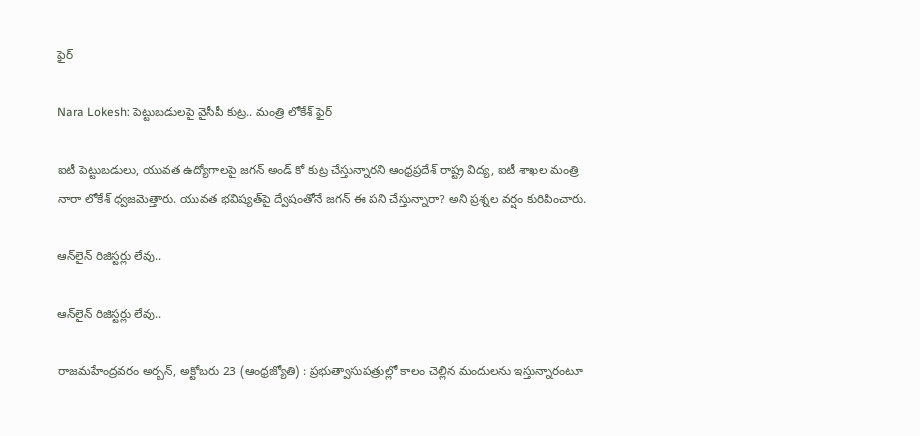ఫైర్

Nara Lokesh: పెట్టుబడులపై వైసీపీ కుట్ర.. మంత్రి లోకేశ్ ఫైర్

ఐటీ పెట్టుబడులు, యువత ఉద్యోగాలపై జగన్ అండ్ కో కుట్ర చేస్తున్నారని ఆంధ్రప్రదేశ్ రాష్ట్ర విద్య, ఐటీ శాఖల మంత్రి నారా లోకేశ్ ధ్వజమెత్తారు. యువత భవిష్యత్‌పై ద్వేషంతోనే జగన్‌ ఈ పని చేస్తున్నారా? అని ప్రశ్నల వర్షం కురిపించారు.

ఆన్‌లైన్‌ రిజిస్టర్లు లేవు..

ఆన్‌లైన్‌ రిజిస్టర్లు లేవు..

రాజమహేంద్రవరం అర్బన్‌, అక్టోబరు 23 (ఆంధ్రజ్యోతి) : ప్రభుత్వాసుపత్రుల్లో కాలం చెల్లిన మందులను ఇస్తున్నారంటూ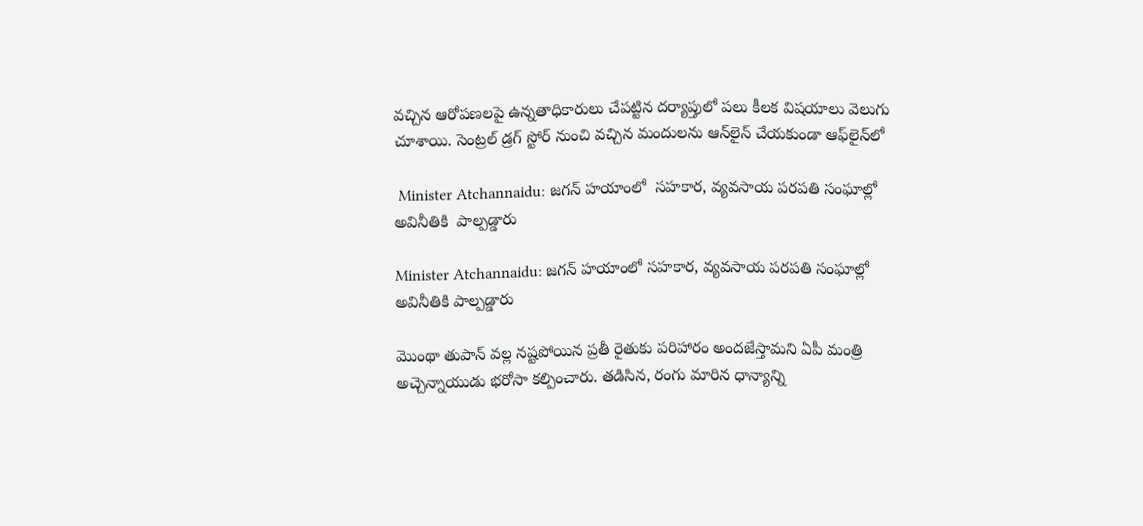వచ్చిన ఆరోపణలపై ఉన్నతాధికారులు చేపట్టిన దర్యాప్తులో పలు కీలక విషయాలు వెలుగు చూశాయి. సెంట్రల్‌ డ్రగ్‌ స్టోర్‌ నుంచి వచ్చిన మందులను ఆన్‌లైన్‌ చేయకుండా ఆఫ్‌లైన్‌లో

 Minister Atchannaidu: జగన్ హయాంలో  సహకార, వ్యవసాయ పరపతి సంఘాల్లో అవినీతికి  పాల్పడ్డారు

Minister Atchannaidu: జగన్ హయాంలో సహకార, వ్యవసాయ పరపతి సంఘాల్లో అవినీతికి పాల్పడ్డారు

మొంథా తుపాన్ వల్ల నష్టపోయిన ప్రతీ రైతుకు పరిహారం అందజేస్తామని ఏపీ మంత్రి అచ్చెన్నాయుడు భరోసా కల్పించారు. తడిసిన, రంగు మారిన ధాన్యాన్ని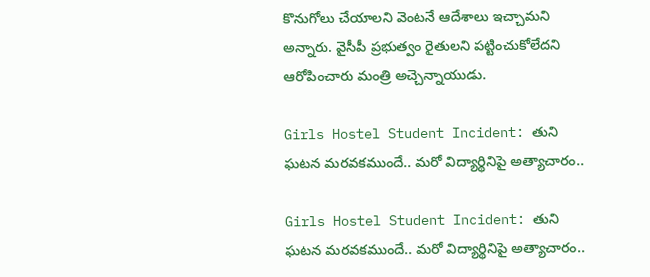కొనుగోలు చేయాలని వెంటనే ఆదేశాలు ఇచ్చామని అన్నారు. వైసీపీ ప్రభుత్వం రైతులని పట్టించుకోలేదని ఆరోపించారు మంత్రి అచ్చెన్నాయుడు.

Girls Hostel Student Incident: తుని ఘటన మరవకముందే.. మరో విద్యార్థినిపై అత్యాచారం..

Girls Hostel Student Incident: తుని ఘటన మరవకముందే.. మరో విద్యార్థినిపై అత్యాచారం..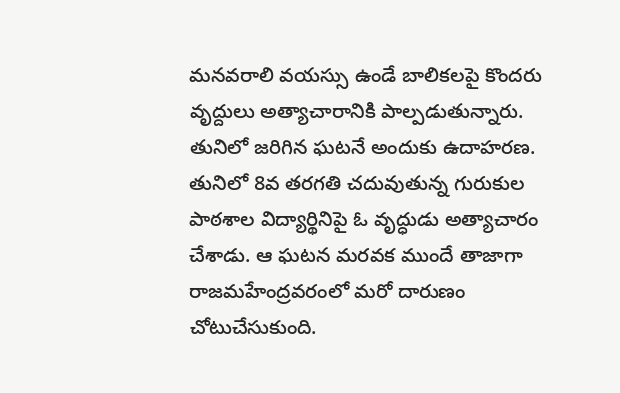మనవరాలి వయస్సు ఉండే బాలికలపై కొందరు వృద్దులు అత్యాచారానికి పాల్పడుతున్నారు. తునిలో జరిగిన ఘటనే అందుకు ఉదాహరణ. తునిలో 8వ తరగతి చదువుతున్న గురుకుల పాఠశాల విద్యార్థినిపై ఓ వృద్ధుడు అత్యాచారం చేశాడు. ఆ ఘటన మరవక ముందే తాజాగా రాజమహేంద్రవరంలో మరో దారుణం చోటుచేసుకుంది.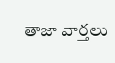తాజా వార్తలు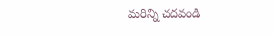మరిన్ని చదవండి